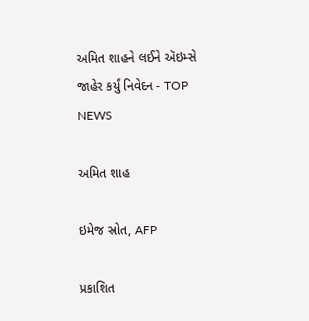અમિત શાહને લઈને ઍઇમ્સે જાહેર કર્યું નિવેદન - TOP NEWS

અમિત શાહ

ઇમેજ સ્રોત, AFP

પ્રકાશિત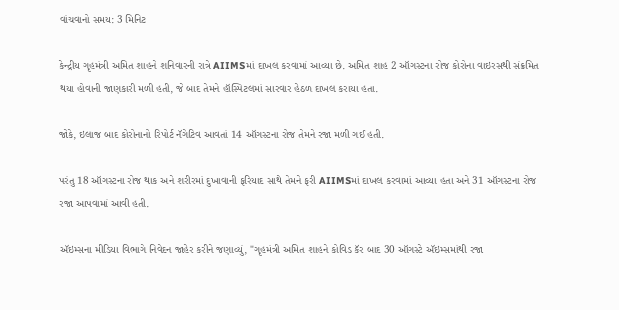વાંચવાનો સમય: 3 મિનિટ

કેન્દ્રીય ગૃહમંત્રી અમિત શાહને શનિવારની રાત્રે AIIMSમાં દાખલ કરવામાં આવ્યા છે. અમિત શાહ 2 ઑગસ્ટના રોજ કોરોના વાઇરસથી સંક્રમિત થયા હોવાની જાણકારી મળી હતી, જે બાદ તેમને હૉસ્પિટલમાં સારવાર હેઠળ દાખલ કરાયા હતા.

જોકે, ઇલાજ બાદ કોરોનાનો રિપોર્ટ નૅગેટિવ આવતાં 14 ઑગસ્ટના રોજ તેમને રજા મળી ગઈ હતી.

પરંતુ 18 ઑગસ્ટના રોજ થાક અને શરીરમાં દુખાવાની ફરિયાદ સાથે તેમને ફરી AIIMSમાં દાખલ કરવામાં આવ્યા હતા અને 31 ઑગસ્ટના રોજ રજા આપવામાં આવી હતી.

ઍઇમ્સના મીડિયા વિભાગે નિવેદન જાહેર કરીને જણાવ્યું, "ગૃહમંત્રી અમિત શાહને કોવિડ કૅર બાદ 30 ઑગસ્ટે ઍઇમ્સમાંથી રજા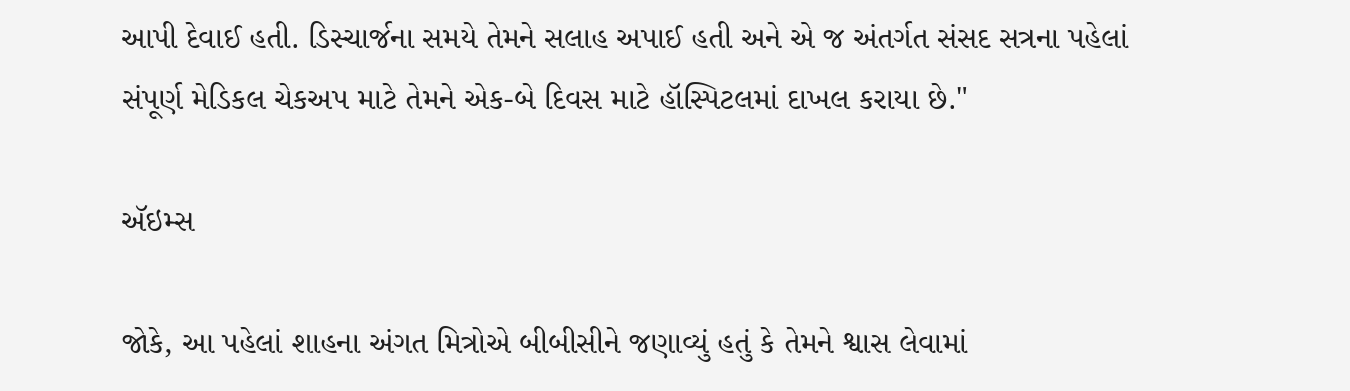આપી દેવાઈ હતી. ડિસ્ચાર્જના સમયે તેમને સલાહ અપાઈ હતી અને એ જ અંતર્ગત સંસદ સત્રના પહેલાં સંપૂર્ણ મેડિકલ ચેકઅપ માટે તેમને એક-બે દિવસ માટે હૉસ્પિટલમાં દાખલ કરાયા છે."

ઍઇમ્સ

જોકે, આ પહેલાં શાહના અંગત મિત્રોએ બીબીસીને જણાવ્યું હતું કે તેમને શ્વાસ લેવામાં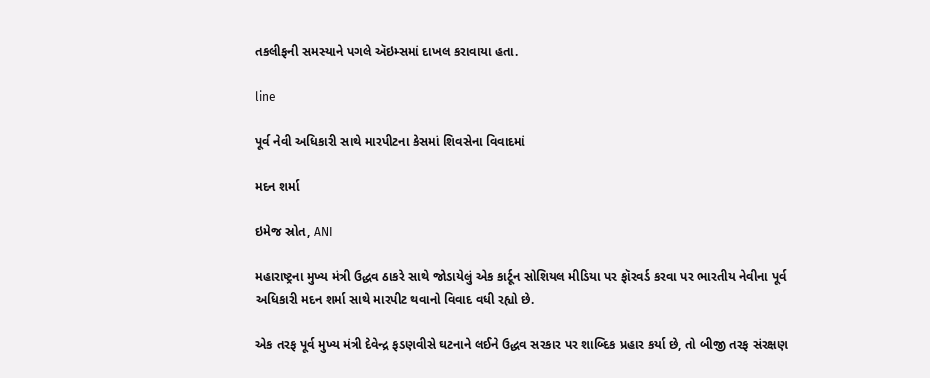તકલીફની સમસ્યાને પગલે ઍઇમ્સમાં દાખલ કરાવાયા હતા.

line

પૂર્વ નેવી અધિકારી સાથે મારપીટના કેસમાં શિવસેના વિવાદમાં

મદન શર્મા

ઇમેજ સ્રોત, ANI

મહારાષ્ટ્રના મુખ્ય મંત્રી ઉદ્ધવ ઠાકરે સાથે જોડાયેલું એક કાર્ટૂન સોશિયલ મીડિયા પર ફૉરવર્ડ કરવા પર ભારતીય નેવીના પૂર્વ અધિકારી મદન શર્મા સાથે મારપીટ થવાનો વિવાદ વધી રહ્યો છે.

એક તરફ પૂર્વ મુખ્ય મંત્રી દેવેન્દ્ર ફડણવીસે ઘટનાને લઈને ઉદ્ધવ સરકાર પર શાબ્દિક પ્રહાર કર્યા છે, તો બીજી તરફ સંરક્ષણ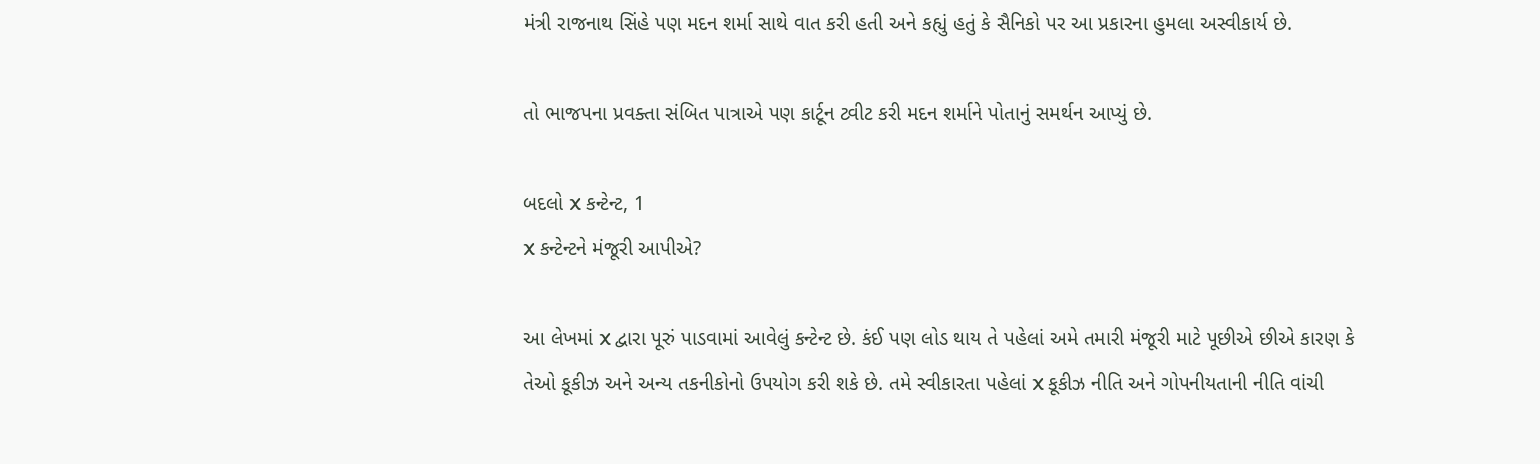મંત્રી રાજનાથ સિંહે પણ મદન શર્મા સાથે વાત કરી હતી અને કહ્યું હતું કે સૈનિકો પર આ પ્રકારના હુમલા અસ્વીકાર્ય છે.

તો ભાજપના પ્રવક્તા સંબિત પાત્રાએ પણ કાર્ટૂન ટ્વીટ કરી મદન શર્માને પોતાનું સમર્થન આપ્યું છે.

બદલો X કન્ટેન્ટ, 1
X કન્ટેન્ટને મંજૂરી આપીએ?

આ લેખમાં X દ્વારા પૂરું પાડવામાં આવેલું કન્ટેન્ટ છે. કંઈ પણ લોડ થાય તે પહેલાં અમે તમારી મંજૂરી માટે પૂછીએ છીએ કારણ કે તેઓ કૂકીઝ અને અન્ય તકનીકોનો ઉપયોગ કરી શકે છે. તમે સ્વીકારતા પહેલાં X કૂકીઝ નીતિ અને ગોપનીયતાની નીતિ વાંચી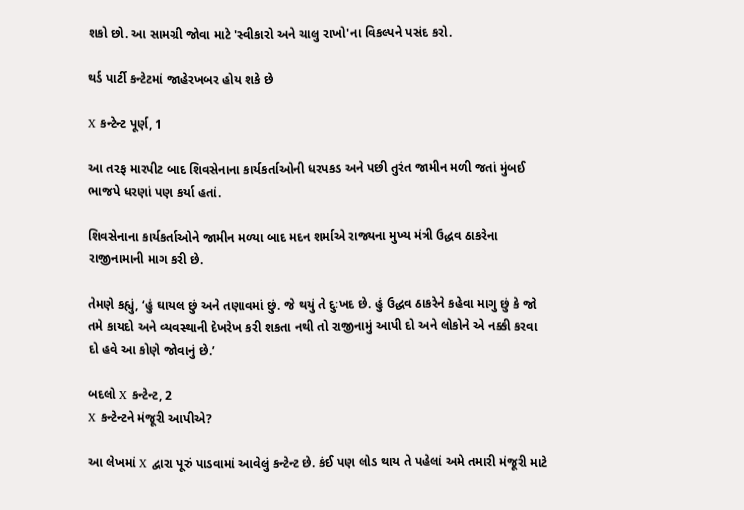શકો છો. આ સામગ્રી જોવા માટે 'સ્વીકારો અને ચાલુ રાખો'ના વિકલ્પને પસંદ કરો.

થર્ડ પાર્ટી કન્ટેટમાં જાહેરખબર હોય શકે છે

X કન્ટેન્ટ પૂર્ણ, 1

આ તરફ મારપીટ બાદ શિવસેનાના કાર્યકર્તાઓની ધરપકડ અને પછી તુરંત જામીન મળી જતાં મુંબઈ ભાજપે ધરણાં પણ કર્યા હતાં.

શિવસેનાના કાર્યકર્તાઓને જામીન મળ્યા બાદ મદન શર્માએ રાજ્યના મુખ્ય મંત્રી ઉદ્ધવ ઠાકરેના રાજીનામાની માગ કરી છે.

તેમણે કહ્યું, ‘હું ઘાયલ છું અને તણાવમાં છું. જે થયું તે દુઃખદ છે. હું ઉદ્ધવ ઠાકરેને કહેવા માગુ છું કે જો તમે કાયદો અને વ્યવસ્થાની દેખરેખ કરી શકતા નથી તો રાજીનામું આપી દો અને લોકોને એ નક્કી કરવા દો હવે આ કોણે જોવાનું છે.’

બદલો X કન્ટેન્ટ, 2
X કન્ટેન્ટને મંજૂરી આપીએ?

આ લેખમાં X દ્વારા પૂરું પાડવામાં આવેલું કન્ટેન્ટ છે. કંઈ પણ લોડ થાય તે પહેલાં અમે તમારી મંજૂરી માટે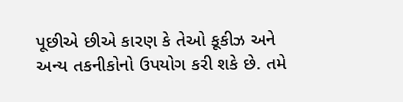પૂછીએ છીએ કારણ કે તેઓ કૂકીઝ અને અન્ય તકનીકોનો ઉપયોગ કરી શકે છે. તમે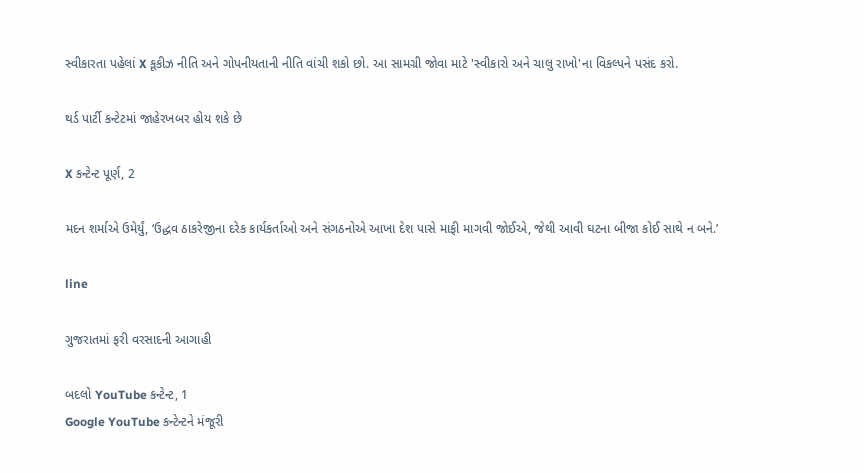સ્વીકારતા પહેલાં X કૂકીઝ નીતિ અને ગોપનીયતાની નીતિ વાંચી શકો છો. આ સામગ્રી જોવા માટે 'સ્વીકારો અને ચાલુ રાખો'ના વિકલ્પને પસંદ કરો.

થર્ડ પાર્ટી કન્ટેટમાં જાહેરખબર હોય શકે છે

X કન્ટેન્ટ પૂર્ણ, 2

મદન શર્માએ ઉમેર્યું, ‘ઉદ્ધવ ઠાકરેજીના દરેક કાર્યકર્તાઓ અને સંગઠનોએ આખા દેશ પાસે માફી માગવી જોઈએ, જેથી આવી ઘટના બીજા કોઈ સાથે ન બને.’

line

ગુજરાતમાં ફરી વરસાદની આગાહી

બદલો YouTube કન્ટેન્ટ, 1
Google YouTube કન્ટેન્ટને મંજૂરી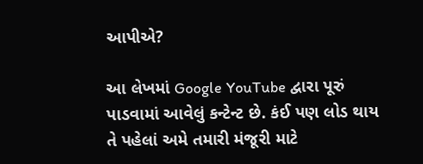આપીએ?

આ લેખમાં Google YouTube દ્વારા પૂરું પાડવામાં આવેલું કન્ટેન્ટ છે. કંઈ પણ લોડ થાય તે પહેલાં અમે તમારી મંજૂરી માટે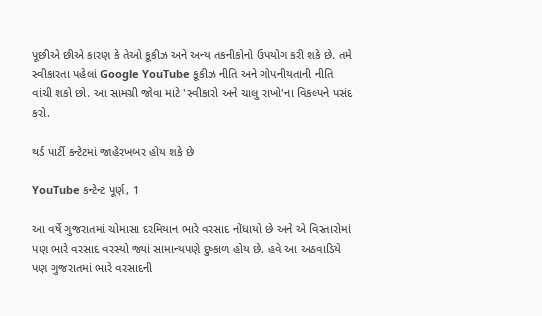પૂછીએ છીએ કારણ કે તેઓ કૂકીઝ અને અન્ય તકનીકોનો ઉપયોગ કરી શકે છે. તમે સ્વીકારતા પહેલાં Google YouTube કૂકીઝ નીતિ અને ગોપનીયતાની નીતિ વાંચી શકો છો. આ સામગ્રી જોવા માટે 'સ્વીકારો અને ચાલુ રાખો'ના વિકલ્પને પસંદ કરો.

થર્ડ પાર્ટી કન્ટેટમાં જાહેરખબર હોય શકે છે

YouTube કન્ટેન્ટ પૂર્ણ, 1

આ વર્ષે ગુજરાતમાં ચોમાસા દરમિયાન ભારે વરસાદ નોંધાયો છે અને એ વિસ્તારોમાં પણ ભારે વરસાદ વરસ્યો જ્યાં સામાન્યપણે દુષ્કાળ હોય છે. હવે આ અઠવાડિયે પણ ગુજરાતમાં ભારે વરસાદની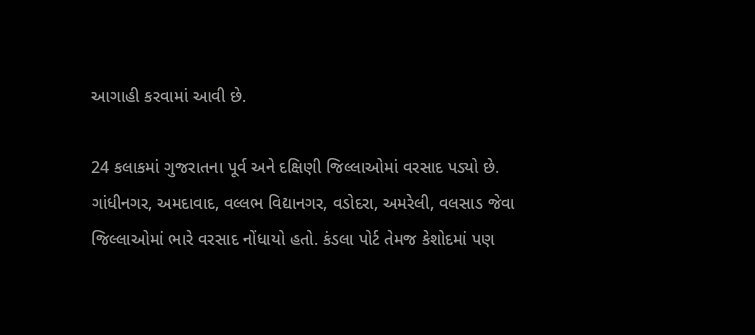આગાહી કરવામાં આવી છે.

24 કલાકમાં ગુજરાતના પૂર્વ અને દક્ષિણી જિલ્લાઓમાં વરસાદ પડ્યો છે. ગાંધીનગર, અમદાવાદ, વલ્લભ વિદ્યાનગર, વડોદરા, અમરેલી, વલસાડ જેવા જિલ્લાઓમાં ભારે વરસાદ નોંધાયો હતો. કંડલા પોર્ટ તેમજ કેશોદમાં પણ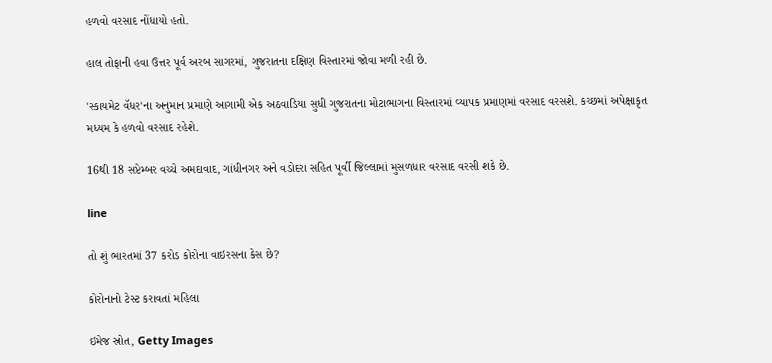હળવો વરસાદ નોંધાયો હતો.

હાલ તોફાની હવા ઉત્તર પૂર્વ અરબ સાગરમાં, ગુજરાતના દક્ષિણ વિસ્તારમાં જોવા મળી રહી છે.

'સ્કાયમેટ વૅધર'ના અનુમાન પ્રમાણે આગામી એક અઠવાડિયા સુધી ગુજરાતના મોટાભાગના વિસ્તારમાં વ્યાપક પ્રમાણમાં વરસાદ વરસશે. કચ્છમાં અપેક્ષાકૃત મધ્યમ કે હળવો વરસાદ રહેશે.

16થી 18 સપ્ટેમ્બર વચ્ચે અમદાવાદ, ગાંધીનગર અને વડોદરા સહિત પૂર્વી જિલ્લામાં મુસળધાર વરસાદ વરસી શકે છે.

line

તો શું ભારતમાં 37 કરોડ કોરોના વાઇરસના કેસ છે?

કોરોનાનો ટેસ્ટ કરાવતાં મહિલા

ઇમેજ સ્રોત, Getty Images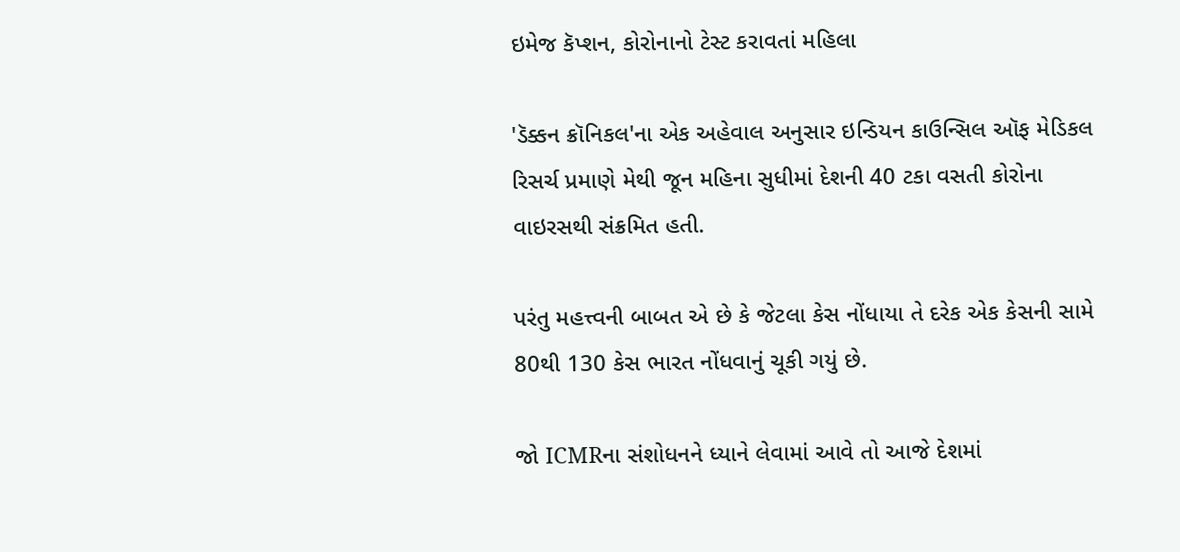ઇમેજ કૅપ્શન, કોરોનાનો ટેસ્ટ કરાવતાં મહિલા

'ડૅક્કન ક્રૉનિકલ'ના એક અહેવાલ અનુસાર ઇન્ડિયન કાઉન્સિલ ઑફ મેડિકલ રિસર્ચ પ્રમાણે મેથી જૂન મહિના સુધીમાં દેશની 40 ટકા વસતી કોરોના વાઇરસથી સંક્રમિત હતી.

પરંતુ મહત્ત્વની બાબત એ છે કે જેટલા કેસ નોંધાયા તે દરેક એક કેસની સામે 80થી 130 કેસ ભારત નોંધવાનું ચૂકી ગયું છે.

જો ICMRના સંશોધનને ધ્યાને લેવામાં આવે તો આજે દેશમાં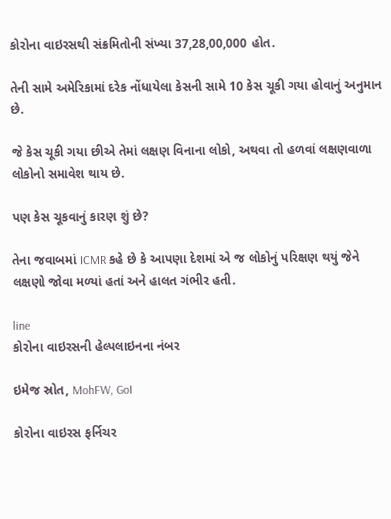કોરોના વાઇરસથી સંક્રમિતોની સંખ્યા 37,28,00,000 હોત.

તેની સામે અમેરિકામાં દરેક નોંધાયેલા કેસની સામે 10 કેસ ચૂકી ગયા હોવાનું અનુમાન છે.

જે કેસ ચૂકી ગયા છીએ તેમાં લક્ષણ વિનાના લોકો, અથવા તો હળવાં લક્ષણવાળા લોકોનો સમાવેશ થાય છે.

પણ કેસ ચૂકવાનું કારણ શું છે?

તેના જવાબમાં ICMR કહે છે કે આપણા દેશમાં એ જ લોકોનું પરિક્ષણ થયું જેને લક્ષણો જોવા મળ્યાં હતાં અને હાલત ગંભીર હતી.

line
કોરોના વાઇરસની હેલ્પલાઇનના નંબર

ઇમેજ સ્રોત, MohFW, GoI

કોરોના વાઇરસ ફર્નિચર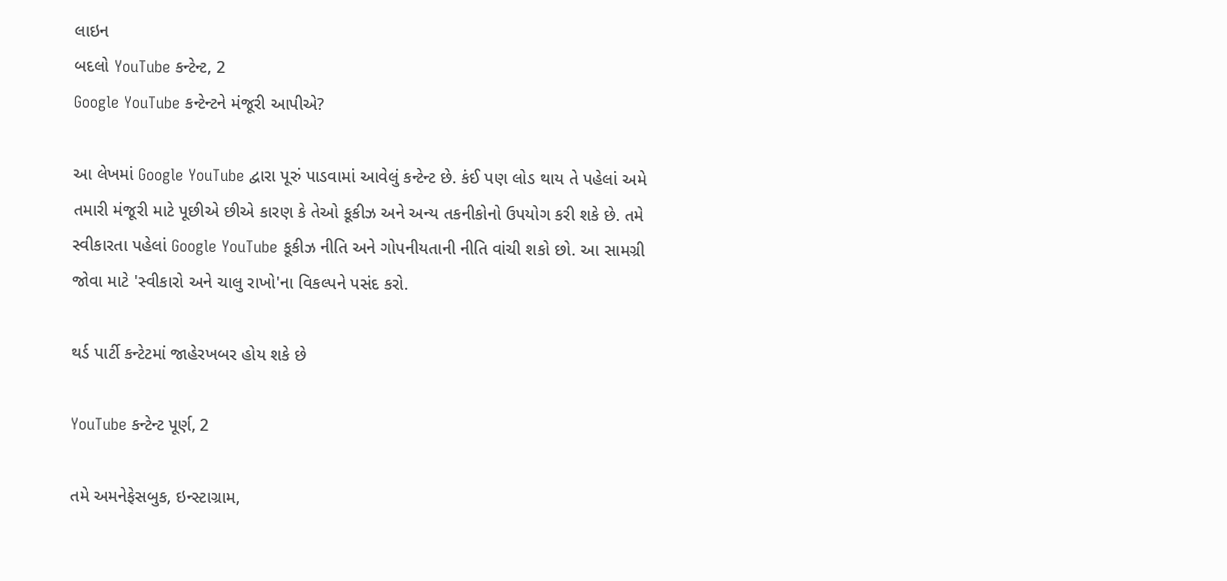લાઇન
બદલો YouTube કન્ટેન્ટ, 2
Google YouTube કન્ટેન્ટને મંજૂરી આપીએ?

આ લેખમાં Google YouTube દ્વારા પૂરું પાડવામાં આવેલું કન્ટેન્ટ છે. કંઈ પણ લોડ થાય તે પહેલાં અમે તમારી મંજૂરી માટે પૂછીએ છીએ કારણ કે તેઓ કૂકીઝ અને અન્ય તકનીકોનો ઉપયોગ કરી શકે છે. તમે સ્વીકારતા પહેલાં Google YouTube કૂકીઝ નીતિ અને ગોપનીયતાની નીતિ વાંચી શકો છો. આ સામગ્રી જોવા માટે 'સ્વીકારો અને ચાલુ રાખો'ના વિકલ્પને પસંદ કરો.

થર્ડ પાર્ટી કન્ટેટમાં જાહેરખબર હોય શકે છે

YouTube કન્ટેન્ટ પૂર્ણ, 2

તમે અમનેફેસબુક, ઇન્સ્ટાગ્રામ,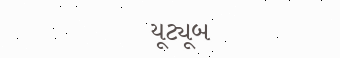યૂટ્યૂબ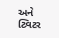અને ટ્વિટર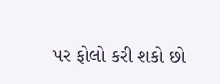પર ફોલો કરી શકો છો